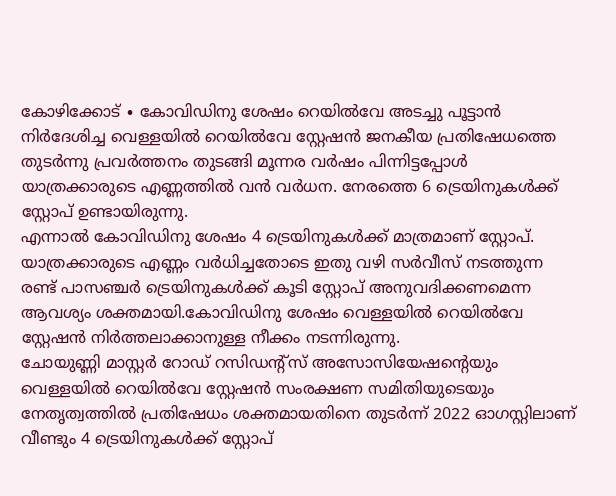കോഴിക്കോട് ∙ കോവിഡിനു ശേഷം റെയിൽവേ അടച്ചു പൂട്ടാൻ നിർദേശിച്ച വെള്ളയിൽ റെയിൽവേ സ്റ്റേഷൻ ജനകീയ പ്രതിഷേധത്തെ തുടർന്നു പ്രവർത്തനം തുടങ്ങി മൂന്നര വർഷം പിന്നിട്ടപ്പോൾ യാത്രക്കാരുടെ എണ്ണത്തിൽ വൻ വർധന. നേരത്തെ 6 ട്രെയിനുകൾക്ക് സ്റ്റോപ് ഉണ്ടായിരുന്നു.
എന്നാൽ കോവിഡിനു ശേഷം 4 ട്രെയിനുകൾക്ക് മാത്രമാണ് സ്റ്റോപ്. യാത്രക്കാരുടെ എണ്ണം വർധിച്ചതോടെ ഇതു വഴി സർവീസ് നടത്തുന്ന രണ്ട് പാസഞ്ചർ ട്രെയിനുകൾക്ക് കൂടി സ്റ്റോപ് അനുവദിക്കണമെന്ന ആവശ്യം ശക്തമായി.കോവിഡിനു ശേഷം വെള്ളയിൽ റെയിൽവേ സ്റ്റേഷൻ നിർത്തലാക്കാനുള്ള നീക്കം നടന്നിരുന്നു.
ചോയുണ്ണി മാസ്റ്റർ റോഡ് റസിഡന്റ്സ് അസോസിയേഷന്റെയും വെള്ളയിൽ റെയിൽവേ സ്റ്റേഷൻ സംരക്ഷണ സമിതിയുടെയും നേതൃത്വത്തിൽ പ്രതിഷേധം ശക്തമായതിനെ തുടർന്ന് 2022 ഓഗസ്റ്റിലാണ് വീണ്ടും 4 ട്രെയിനുകൾക്ക് സ്റ്റോപ്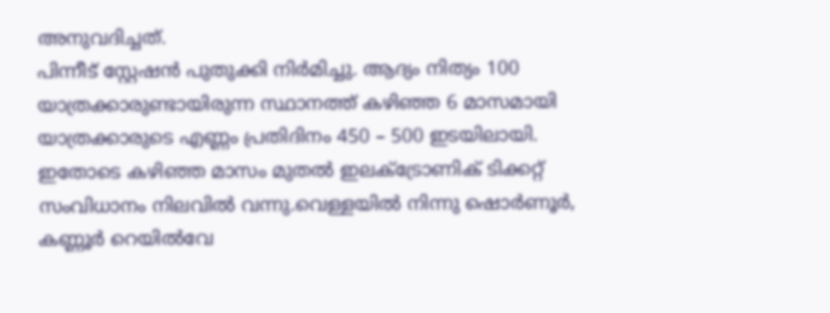അനുവദിച്ചത്.
പിന്നീട് സ്റ്റേഷൻ പുതുക്കി നിർമിച്ചു. ആദ്യം നിത്യം 100 യാത്രക്കാരുണ്ടായിരുന്ന സ്ഥാനത്ത് കഴിഞ്ഞ 6 മാസമായി യാത്രക്കാരുടെ എണ്ണം പ്രതിദിനം 450 – 500 ഇടയിലായി.
ഇതോടെ കഴിഞ്ഞ മാസം മുതൽ ഇലക്ട്രോണിക് ടിക്കറ്റ് സംവിധാനം നിലവിൽ വന്നു.വെള്ളയിൽ നിന്നു ഷൊർണൂർ, കണ്ണൂർ റെയിൽവേ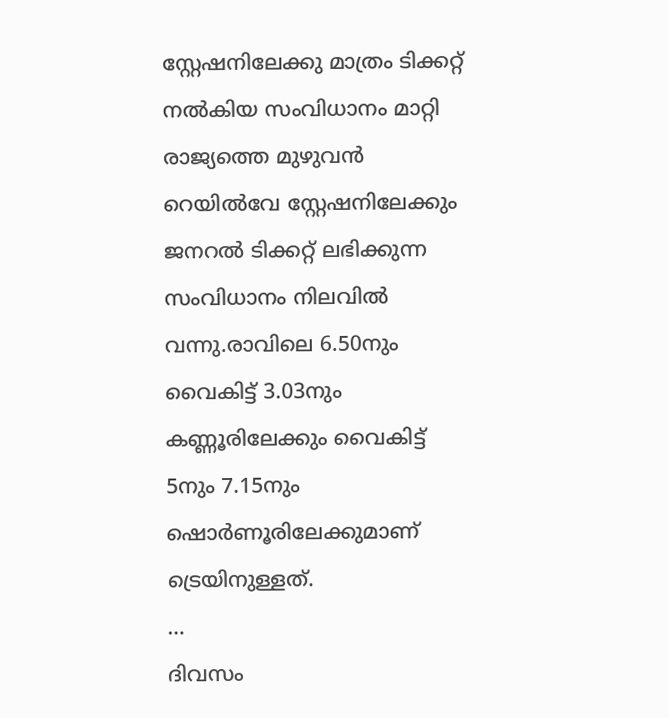സ്റ്റേഷനിലേക്കു മാത്രം ടിക്കറ്റ് നൽകിയ സംവിധാനം മാറ്റി രാജ്യത്തെ മുഴുവൻ റെയിൽവേ സ്റ്റേഷനിലേക്കും ജനറൽ ടിക്കറ്റ് ലഭിക്കുന്ന സംവിധാനം നിലവിൽ വന്നു.രാവിലെ 6.50നും വൈകിട്ട് 3.03നും കണ്ണൂരിലേക്കും വൈകിട്ട് 5നും 7.15നും ഷൊർണൂരിലേക്കുമാണ് ട്രെയിനുള്ളത്.
…
ദിവസം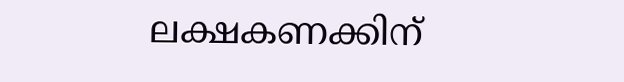ലക്ഷകണക്കിന്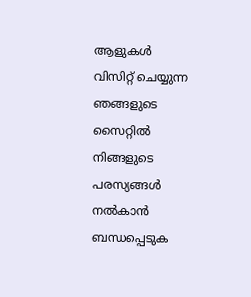ആളുകൾ വിസിറ്റ് ചെയ്യുന്ന ഞങ്ങളുടെ സൈറ്റിൽ നിങ്ങളുടെ പരസ്യങ്ങൾ നൽകാൻ ബന്ധപ്പെടുക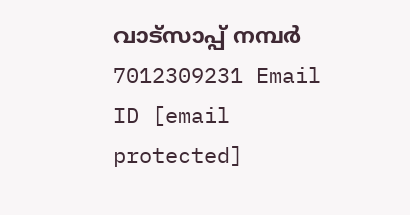വാട്സാപ്പ് നമ്പർ 7012309231 Email ID [email protected]